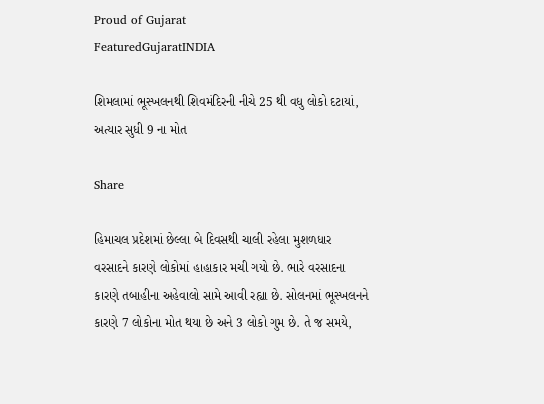Proud of Gujarat
FeaturedGujaratINDIA

શિમલામાં ભૂસ્ખલનથી શિવમંદિરની નીચે 25 થી વધુ લોકો દટાયાં, અત્યાર સુધી 9 ના મોત

Share

હિમાચલ પ્રદેશમાં છેલ્લા બે દિવસથી ચાલી રહેલા મુશળધાર વરસાદને કારણે લોકોમાં હાહાકાર મચી ગયો છે. ભારે વરસાદના કારણે તબાહીના અહેવાલો સામે આવી રહ્યા છે. સોલનમાં ભૂસ્ખલનને કારણે 7 લોકોના મોત થયા છે અને 3 લોકો ગુમ છે. તે જ સમયે,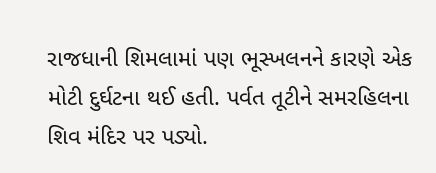રાજધાની શિમલામાં પણ ભૂસ્ખલનને કારણે એક મોટી દુર્ઘટના થઈ હતી. પર્વત તૂટીને સમરહિલના શિવ મંદિર પર પડ્યો.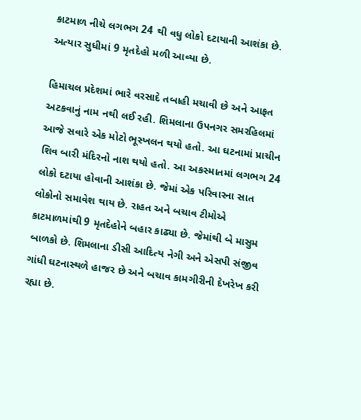કાટમાળ નીચે લગભગ 24 થી વધુ લોકો દટાયાની આશંકા છે. અત્યાર સુધીમાં 9 મૃતદેહો મળી આવ્યા છે.

હિમાચલ પ્રદેશમાં ભારે વરસાદે તબાહી મચાવી છે અને આફત અટકવાનું નામ નથી લઈ રહી. શિમલાના ઉપનગર સમરહિલમાં આજે સવારે એક મોટો ભૂસ્ખલન થયો હતો. આ ઘટનામાં પ્રાચીન શિવ બારી મંદિરનો નાશ થયો હતો. આ અકસ્માતમાં લગભગ 24 લોકો દટાયા હોવાની આશંકા છે. જેમાં એક પરિવારના સાત લોકોનો સમાવેશ થાય છે. રાહત અને બચાવ ટીમોએ કાટમાળમાંથી 9 મૃતદેહોને બહાર કાઢ્યા છે. જેમાંથી બે માસુમ બાળકો છે. શિમલાના ડીસી આદિત્ય નેગી અને એસપી સંજીવ ગાંધી ઘટનાસ્થળે હાજર છે અને બચાવ કામગીરીની દેખરેખ કરી રહ્યા છે.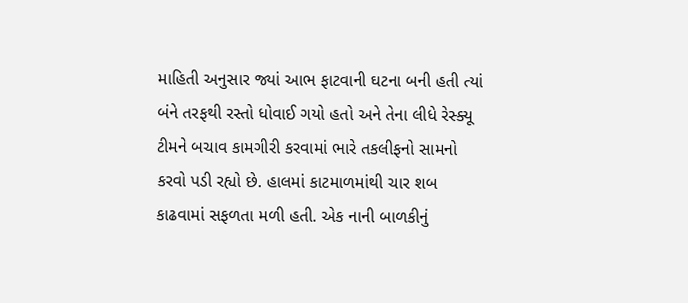માહિતી અનુસાર જ્યાં આભ ફાટવાની ઘટના બની હતી ત્યાં બંને તરફથી રસ્તો ધોવાઈ ગયો હતો અને તેના લીધે રેસ્ક્યૂ ટીમને બચાવ કામગીરી કરવામાં ભારે તકલીફનો સામનો કરવો પડી રહ્યો છે. હાલમાં કાટમાળમાંથી ચાર શબ કાઢવામાં સફળતા મળી હતી. એક નાની બાળકીનું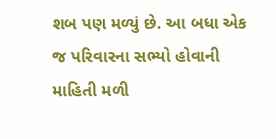શબ પણ મળ્યું છે. આ બધા એક જ પરિવારના સભ્યો હોવાની માહિતી મળી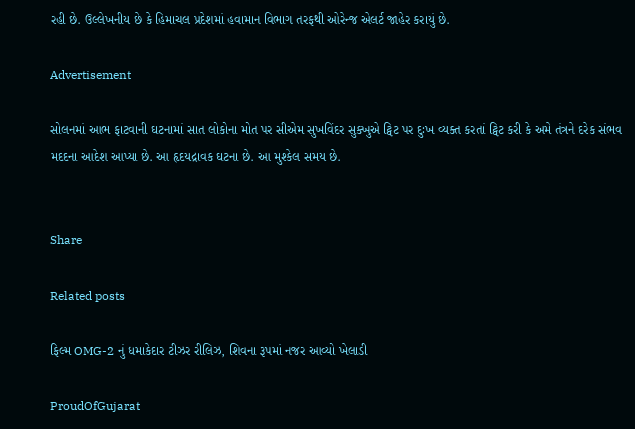રહી છે. ઉલ્લેખનીય છે કે હિમાચલ પ્રદેશમાં હવામાન વિભાગ તરફથી ઓરેન્જ એલર્ટ જાહેર કરાયું છે.

Advertisement

સોલનમાં આભ ફાટવાની ઘટનામાં સાત લોકોના મોત પર સીએમ સુખવિંદર સુક્ખુએ ટ્વિટ પર દુઃખ વ્યક્ત કરતાં ટ્વિટ કરી કે અમે તંત્રને દરેક સંભવ મદદના આદેશ આપ્યા છે. આ હૃદયદ્રાવક ઘટના છે. આ મુશ્કેલ સમય છે.


Share

Related posts

ફિલ્મ OMG-2 નું ધમાકેદાર ટીઝર રીલિઝ, શિવના રૂપમાં નજર આવ્યો ખેલાડી

ProudOfGujarat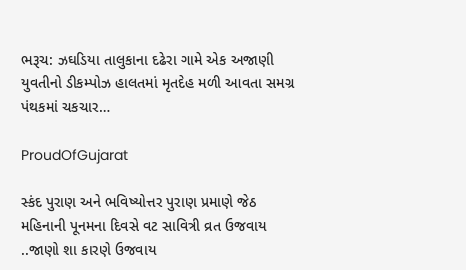ભરૂચ: ઝઘડિયા તાલુકાના દઢેરા ગામે એક અજાણી યુવતીનો ડીકમ્પોઝ હાલતમાં મૃતદેહ મળી આવતા સમગ્ર પંથકમાં ચકચાર…

ProudOfGujarat

સ્કંદ પુરાણ અને ભવિષ્યોત્તર પુરાણ પ્રમાણે જેઠ મહિનાની પૂનમના દિવસે વટ સાવિત્રી વ્રત ઉજવાય ..જાણો શા કારણે ઉજવાય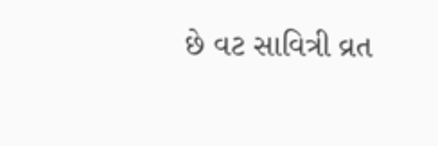છે વટ સાવિત્રી વ્રત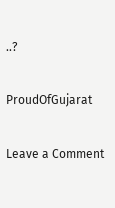..?

ProudOfGujarat

Leave a Comment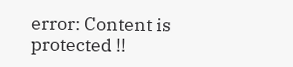error: Content is protected !!